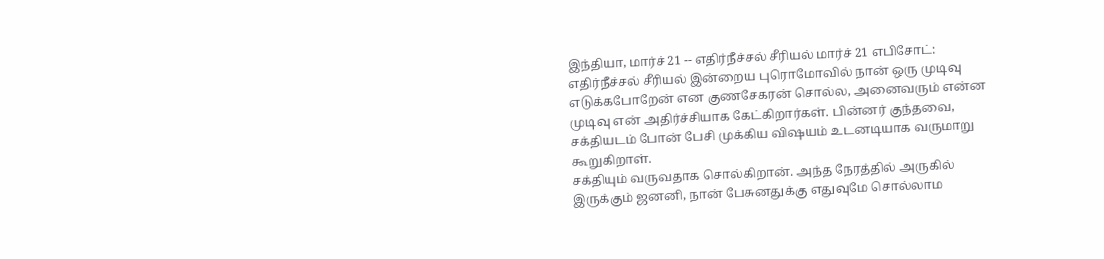இந்தியா, மார்ச் 21 -- எதிர்நீச்சல் சீரியல் மார்ச் 21 எபிசோட்: எதிர்நீச்சல் சீரியல் இன்றைய புரொமோவில் நான் ஒரு முடிவு எடுக்கபோறேன் என குணசேகரன் சொல்ல, அனைவரும் என்ன முடிவு என் அதிர்ச்சியாக கேட்கிறார்கள். பின்னர் குந்தவை, சக்தியடம் போன் பேசி முக்கிய விஷயம் உடனடியாக வருமாறு கூறுகிறாள்.
சக்தியும் வருவதாக சொல்கிறான். அந்த நேரத்தில் அருகில் இருக்கும் ஜனனி, நான் பேசுனதுக்கு எதுவுமே சொல்லாம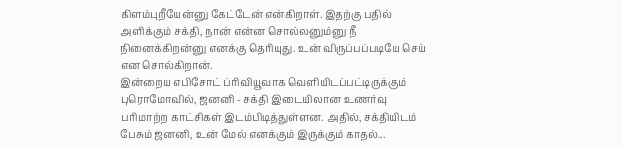கிளம்புறீயேன்னு கேட்டேன் என்கிறாள். இதற்கு பதில் அளிக்கும் சக்தி, நான் என்ன சொல்லனும்னு நீ நினைக்கிறன்னு எனக்கு தெரியுது. உன் விருப்பப்படியே செய் என சொல்கிறான்.
இன்றைய எபிசோட் ப்ரிவியூவாக வெளியிடப்பட்டிருக்கும் புரொமோவில், ஜனனி - சக்தி இடையிலான உணர்வு பரிமாற்ற காட்சிகள் இடம்பிடித்துள்ளன. அதில், சக்தியிடம் பேசும் ஜனனி, உன் மேல் எனக்கும் இருக்கும் காதல்...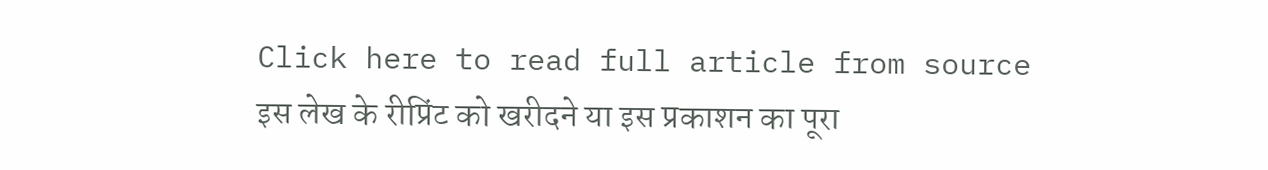Click here to read full article from source
इस लेख के रीप्रिंट को खरीदने या इस प्रकाशन का पूरा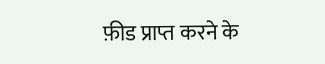फ़ीड प्राप्त करने के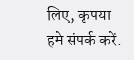लिए, कृपया
हमे संपर्क करें.